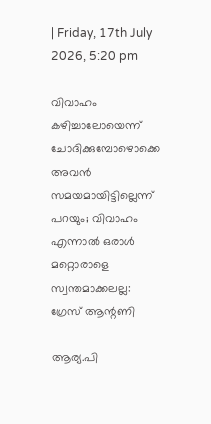| Friday, 17th July 2026, 5:20 pm

വിവാഹം കഴിച്ചാലോയെന്ന് ചോദിക്കുമ്പോഴൊക്കെ അവന്‍ സമയമായിട്ടില്ലെന്ന് പറയും; വിവാഹം എന്നാല്‍ ഒരാള്‍ മറ്റൊരാളെ സ്വന്തമാക്കലല്ല: ഗ്രേസ് ആന്റണി

ആര്യ.പി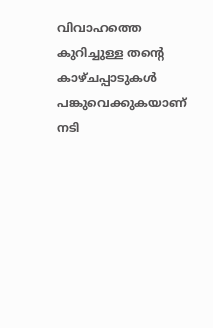വിവാഹത്തെ കുറിച്ചുള്ള തന്റെ കാഴ്ചപ്പാടുകള്‍ പങ്കുവെക്കുകയാണ് നടി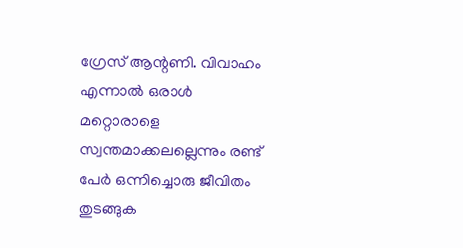ഗ്രേസ് ആന്റണി. വിവാഹം എന്നാല്‍ ഒരാള്‍ മറ്റൊരാളെ സ്വന്തമാക്കലല്ലെന്നും രണ്ട് പേര്‍ ഒന്നിച്ചൊരു ജീവിതം തുടങ്ങുക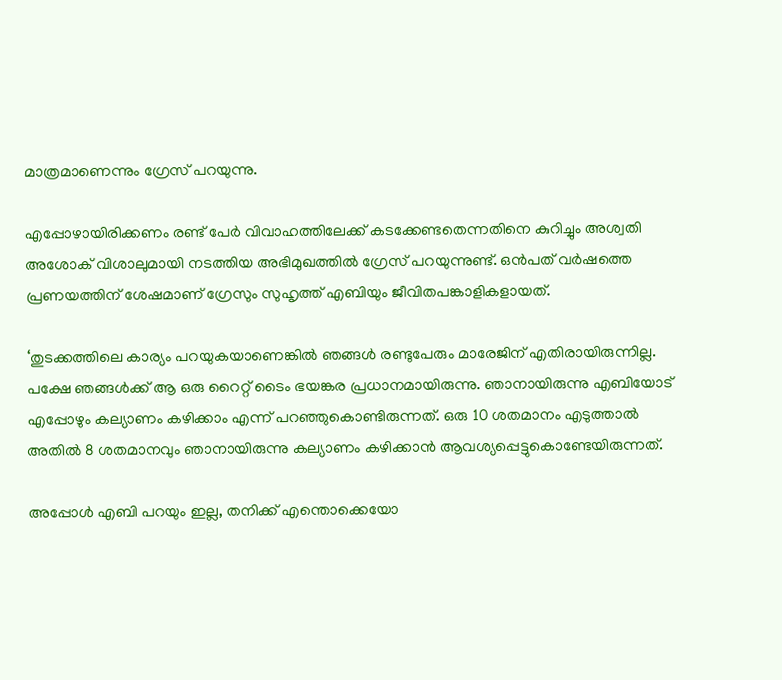മാത്രമാണെന്നും ഗ്രേസ് പറയുന്നു.

എപ്പോഴായിരിക്കണം രണ്ട് പേര്‍ വിവാഹത്തിലേക്ക് കടക്കേണ്ടതെന്നതിനെ കുറിച്ചും അശ്വതി അശോക് വിശാലുമായി നടത്തിയ അഭിമുഖത്തില്‍ ഗ്രേസ് പറയുന്നുണ്ട്. ഒന്‍പത് വര്‍ഷത്തെ പ്രണയത്തിന് ശേഷമാണ് ഗ്രേസും സുഹൃത്ത് എബിയും ജീവിതപങ്കാളികളായത്.

‘തുടക്കത്തിലെ കാര്യം പറയുകയാണെങ്കില്‍ ഞങ്ങള്‍ രണ്ടുപേരും മാരേജിന് എതിരായിരുന്നില്ല. പക്ഷേ ഞങ്ങള്‍ക്ക് ആ ഒരു റൈറ്റ് ടൈം ഭയങ്കര പ്രധാനമായിരുന്നു. ഞാനായിരുന്നു എബിയോട് എപ്പോഴും കല്യാണം കഴിക്കാം എന്ന് പറഞ്ഞുകൊണ്ടിരുന്നത്. ഒരു 10 ശതമാനം എടുത്താല്‍ അതില്‍ 8 ശതമാനവും ഞാനായിരുന്നു കല്യാണം കഴിക്കാന്‍ ആവശ്യപ്പെട്ടുകൊണ്ടേയിരുന്നത്.

അപ്പോള്‍ എബി പറയും ഇല്ല, തനിക്ക് എന്തൊക്കെയോ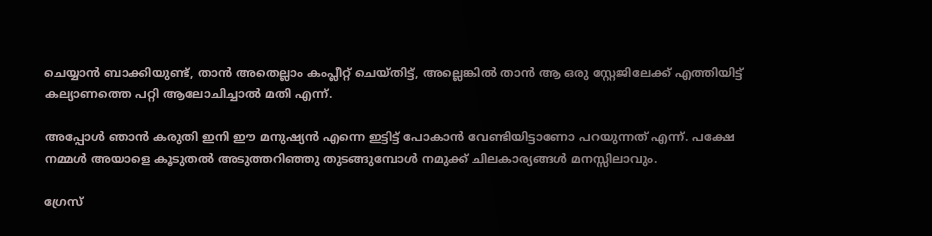ചെയ്യാന്‍ ബാക്കിയുണ്ട്, താന്‍ അതെല്ലാം കംപ്ലീറ്റ് ചെയ്തിട്ട്, അല്ലെങ്കില്‍ താന്‍ ആ ഒരു സ്റ്റേജിലേക്ക് എത്തിയിട്ട് കല്യാണത്തെ പറ്റി ആലോചിച്ചാല്‍ മതി എന്ന്.

അപ്പോള്‍ ഞാന്‍ കരുതി ഇനി ഈ മനുഷ്യന്‍ എന്നെ ഇട്ടിട്ട് പോകാന്‍ വേണ്ടിയിട്ടാണോ പറയുന്നത് എന്ന്. പക്ഷേ നമ്മള്‍ അയാളെ കൂടുതല്‍ അടുത്തറിഞ്ഞു തുടങ്ങുമ്പോള്‍ നമുക്ക് ചിലകാര്യങ്ങള്‍ മനസ്സിലാവും.

ഗ്രേസ്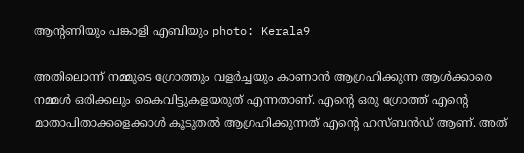ആന്റണിയും പങ്കാളി എബിയും photo: Kerala9

അതിലൊന്ന് നമ്മുടെ ഗ്രോത്തും വളര്‍ച്ചയും കാണാന്‍ ആഗ്രഹിക്കുന്ന ആള്‍ക്കാരെ നമ്മള്‍ ഒരിക്കലും കൈവിട്ടുകളയരുത് എന്നതാണ്. എന്റെ ഒരു ഗ്രോത്ത് എന്റെ മാതാപിതാക്കളെക്കാള്‍ കൂടുതല്‍ ആഗ്രഹിക്കുന്നത് എന്റെ ഹസ്ബന്‍ഡ് ആണ്. അത്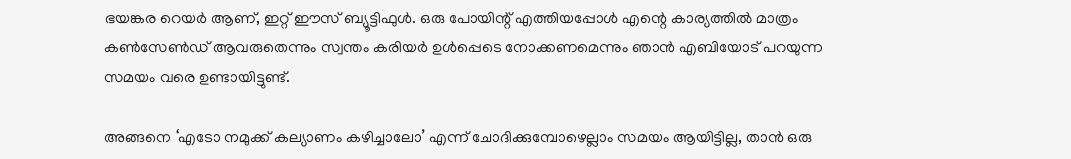ഭയങ്കര റെയര്‍ ആണ്, ഇറ്റ് ഈസ് ബ്യൂട്ടിഫുള്‍. ഒരു പോയിന്റ് എത്തിയപ്പോള്‍ എന്റെ കാര്യത്തില്‍ മാത്രം കണ്‍സേണ്‍ഡ് ആവരുതെന്നും സ്വന്തം കരിയര്‍ ഉള്‍പ്പെടെ നോക്കണമെന്നും ഞാന്‍ എബിയോട് പറയുന്ന സമയം വരെ ഉണ്ടായിട്ടുണ്ട്.

അങ്ങനെ ‘എടോ നമുക്ക് കല്യാണം കഴിച്ചാലോ’ എന്ന് ചോദിക്കുമ്പോഴെല്ലാം സമയം ആയിട്ടില്ല, താന്‍ ഒരു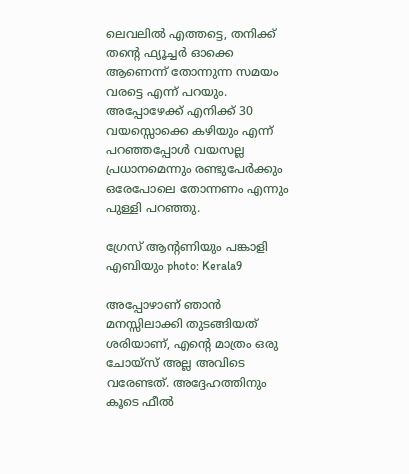ലെവലില്‍ എത്തട്ടെ, തനിക്ക് തന്റെ ഫ്യൂച്ചര്‍ ഓക്കെ ആണെന്ന് തോന്നുന്ന സമയം വരട്ടെ എന്ന് പറയും. അപ്പോഴേക്ക് എനിക്ക് 30 വയസ്സൊക്കെ കഴിയും എന്ന് പറഞ്ഞപ്പോള്‍ വയസല്ല പ്രധാനമെന്നും രണ്ടുപേര്‍ക്കും ഒരേപോലെ തോന്നണം എന്നും പുള്ളി പറഞ്ഞു.

ഗ്രേസ് ആന്റണിയും പങ്കാളി എബിയും photo: Kerala9

അപ്പോഴാണ് ഞാന്‍ മനസ്സിലാക്കി തുടങ്ങിയത് ശരിയാണ്, എന്റെ മാത്രം ഒരു ചോയ്‌സ് അല്ല അവിടെ വരേണ്ടത്. അദ്ദേഹത്തിനും കൂടെ ഫീല്‍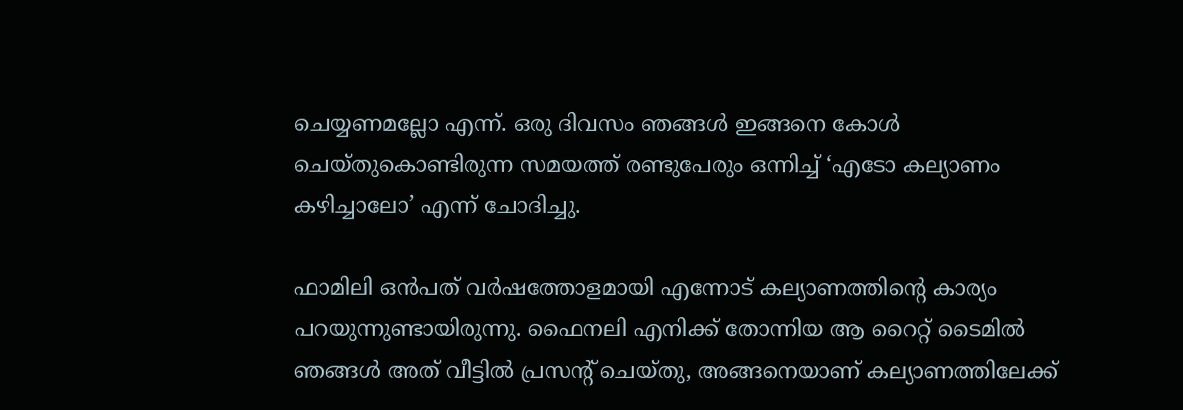ചെയ്യണമല്ലോ എന്ന്. ഒരു ദിവസം ഞങ്ങള്‍ ഇങ്ങനെ കോള്‍ ചെയ്തുകൊണ്ടിരുന്ന സമയത്ത് രണ്ടുപേരും ഒന്നിച്ച് ‘എടോ കല്യാണം കഴിച്ചാലോ’ എന്ന് ചോദിച്ചു.

ഫാമിലി ഒന്‍പത് വര്‍ഷത്തോളമായി എന്നോട് കല്യാണത്തിന്റെ കാര്യം പറയുന്നുണ്ടായിരുന്നു. ഫൈനലി എനിക്ക് തോന്നിയ ആ റൈറ്റ് ടൈമില്‍ ഞങ്ങള്‍ അത് വീട്ടില്‍ പ്രസന്റ് ചെയ്തു, അങ്ങനെയാണ് കല്യാണത്തിലേക്ക്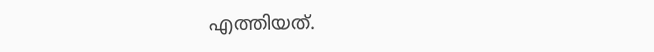എത്തിയത്.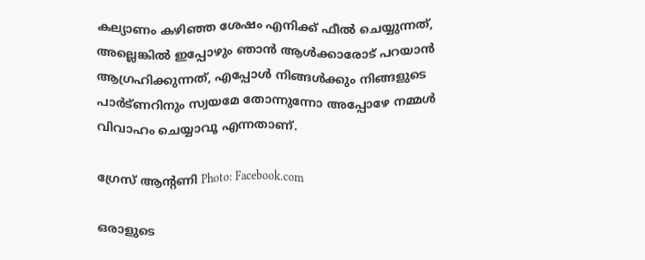കല്യാണം കഴിഞ്ഞ ശേഷം എനിക്ക് ഫീല്‍ ചെയ്യുന്നത്, അല്ലെങ്കില്‍ ഇപ്പോഴും ഞാന്‍ ആള്‍ക്കാരോട് പറയാന്‍ ആഗ്രഹിക്കുന്നത്, എപ്പോള്‍ നിങ്ങള്‍ക്കും നിങ്ങളുടെ പാര്‍ട്ണറിനും സ്വയമേ തോന്നുന്നോ അപ്പോഴേ നമ്മള്‍ വിവാഹം ചെയ്യാവൂ എന്നതാണ്.

ഗ്രേസ് ആന്റണി Photo: Facebook.com

ഒരാളുടെ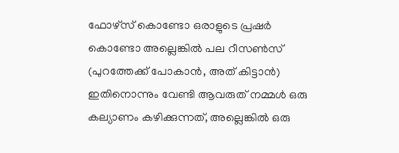ഫോഴ്‌സ് കൊണ്ടോ ഒരാളുടെ പ്രഷര്‍ കൊണ്ടോ അല്ലെങ്കില്‍ പല റീസണ്‍സ് (പുറത്തേക്ക് പോകാന്‍, അത് കിട്ടാന്‍) ഇതിനൊന്നും വേണ്ടി ആവരുത് നമ്മള്‍ ഒരു കല്യാണം കഴിക്കുന്നത്, അല്ലെങ്കില്‍ ഒരു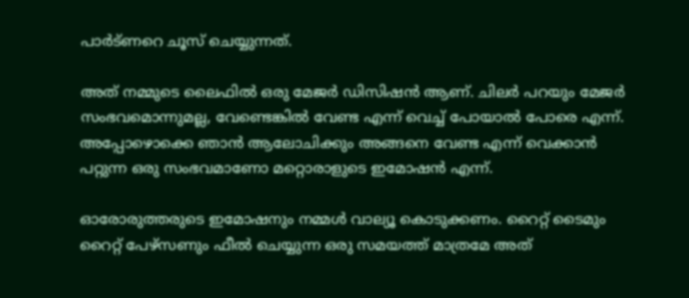പാര്‍ട്ണറെ ചൂസ് ചെയ്യുന്നത്.

അത് നമ്മുടെ ലൈഫില്‍ ഒരു മേജര്‍ ഡിസിഷന്‍ ആണ്. ചിലര്‍ പറയും മേജര്‍ സംഭവമൊന്നുമല്ല, വേണ്ടെങ്കില്‍ വേണ്ട എന്ന് വെച്ച് പോയാല്‍ പോരെ എന്ന്. അപ്പോഴൊക്കെ ഞാന്‍ ആലോചിക്കും അങ്ങനെ വേണ്ട എന്ന് വെക്കാന്‍ പറ്റുന്ന ഒരു സംഭവമാണോ മറ്റൊരാളുടെ ഇമോഷന്‍ എന്ന്.

ഓരോരുത്തരുടെ ഇമോഷനും നമ്മള്‍ വാല്യൂ കൊടുക്കണം. റൈറ്റ് ടൈമും റൈറ്റ് പേഴ്‌സണും ഫീല്‍ ചെയ്യുന്ന ഒരു സമയത്ത് മാത്രമേ അത്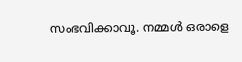സംഭവിക്കാവൂ. നമ്മള്‍ ഒരാളെ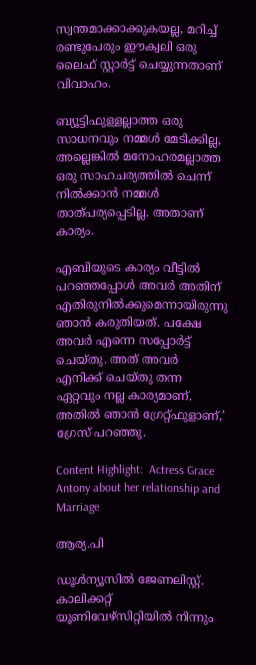സ്വന്തമാക്കാക്കുകയല്ല, മറിച്ച് രണ്ടുപേരും ഈക്വലി ഒരു ലൈഫ് സ്റ്റാര്‍ട്ട് ചെയ്യുന്നതാണ് വിവാഹം.

ബ്യൂട്ടിഫുള്ളല്ലാത്ത ഒരു സാധനവും നമ്മള്‍ മേടിക്കില്ല, അല്ലെങ്കില്‍ മനോഹരമല്ലാത്ത ഒരു സാഹചര്യത്തില്‍ ചെന്ന് നില്‍ക്കാന്‍ നമ്മള്‍ താത്പര്യപ്പെടില്ല. അതാണ് കാര്യം.

എബിയുടെ കാര്യം വീട്ടില്‍ പറഞ്ഞപ്പോള്‍ അവര്‍ അതിന് എതിരുനില്‍ക്കുമെന്നായിരുന്നു ഞാന്‍ കരുതിയത്. പക്ഷേ അവര്‍ എന്നെ സപ്പോര്‍ട്ട് ചെയ്തു. അത് അവര്‍ എനിക്ക് ചെയ്തു തന്ന ഏറ്റവും നല്ല കാര്യമാണ്. അതില്‍ ഞാന്‍ ഗ്രേറ്റ്ഫുളാണ്,’ ഗ്രേസ് പറഞ്ഞു.

Content Highlight:  Actress Grace Antony about her relationship and Marriage

ആര്യ.പി

ഡൂള്‍ന്യൂസില്‍ ജേണലിസ്റ്റ്. കാലിക്കറ്റ് യൂണിവേഴ്‌സിറ്റിയില്‍ നിന്നും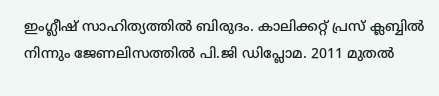ഇംഗ്ലീഷ് സാഹിത്യത്തില്‍ ബിരുദം. കാലിക്കറ്റ് പ്രസ് ക്ലബ്ബില്‍ നിന്നും ജേണലിസത്തില്‍ പി.ജി ഡിപ്ലോമ. 2011 മുതല്‍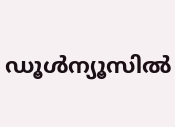ഡൂള്‍ന്യൂസില്‍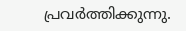പ്രവര്‍ത്തിക്കുന്നു.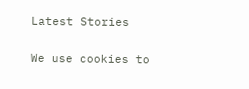Latest Stories

We use cookies to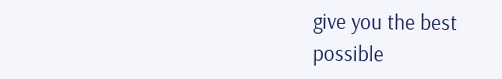give you the best possible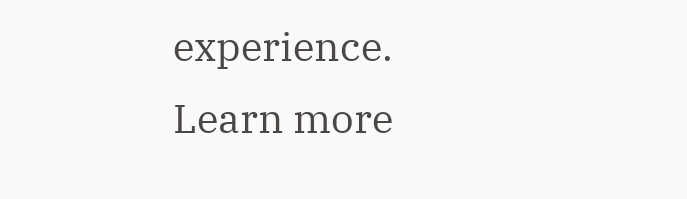experience. Learn more